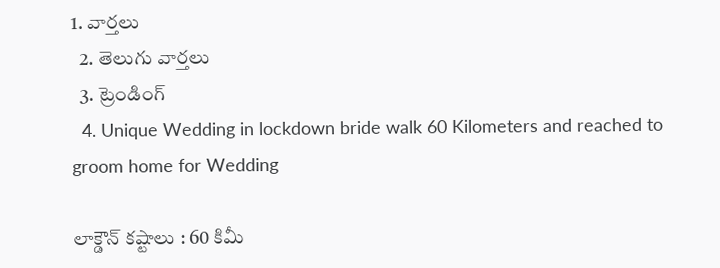1. వార్తలు
  2. తెలుగు వార్తలు
  3. ట్రెండింగ్
  4. Unique Wedding in lockdown bride walk 60 Kilometers and reached to groom home for Wedding

లాక్డౌన్ కష్టాలు : 60 కిమీ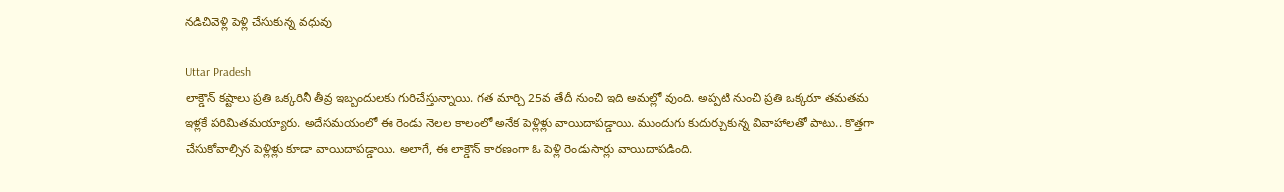నడిచివెళ్లి పెళ్లి చేసుకున్న వధువు

Uttar Pradesh
లాక్డౌన్ కష్టాలు ప్రతి ఒక్కరినీ తీవ్ర ఇబ్బందులకు గురిచేస్తున్నాయి. గత మార్చి 25వ తేదీ నుంచి ఇది అమల్లో వుంది. అప్పటి నుంచి ప్రతి ఒక్కరూ తమతమ ఇళ్లకే పరిమితమయ్యారు. అదేసమయంలో ఈ రెండు నెలల కాలంలో అనేక పెళ్లిళ్లు వాయిదాపడ్డాయి. ముందుగు కుదుర్చుకున్న వివాహాలతో పాటు.. కొత్తగా చేసుకోవాల్సిన పెళ్లిళ్లు కూడా వాయిదాపడ్డాయి. అలాగే, ఈ లాక్డౌన్ కారణంగా ఓ పెళ్లి రెండుసార్లు వాయిదాపడింది.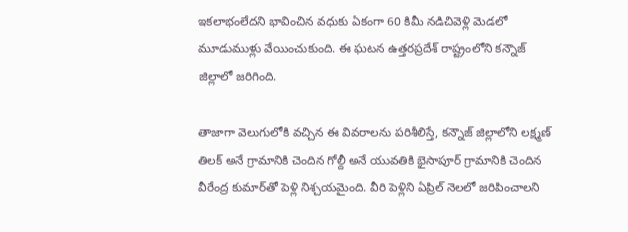ఇకలాభంలేదని భావించిన వధుకు ఏకంగా 60 కిమీ నడిచివెళ్లి మెడలో మూడుముళ్లు వేయించుకుంది. ఈ ఘటన ఉత్తరప్రదేశ్ రాష్ట్రంలోని కన్నౌజ్ జిల్లాలో జరిగింది.

తాజాగా వెలుగులోకి వచ్చిన ఈ వివరాలను పరిశీలిస్తే, కన్నౌజ్ జిల్లాలోని లక్ష్మణ్ తిలక్ అనే గ్రామానికి చెందిన గోల్దీ అనే యువతికి భైసాపూర్ గ్రామానికి చెందిన వీరేంద్ర కుమార్‌తో పెళ్లి నిశ్చయమైంది. వీరి పెళ్లిని ఏప్రిల్‌ నెలలో జరిపించాలని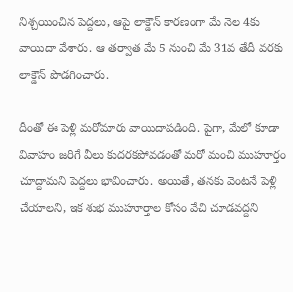నిశ్చయించిన పెద్దలు, ఆపై లాక్డౌన్ కారణంగా మే నెల 4కు వాయిదా వేశారు. ఆ తర్వాత మే 5 నుంచి మే 31వ తేదీ వరకు లాక్డౌన్ పొడగించారు.

దీంతో ఈ పెళ్లి మరోమారు వాయిదాపడింది. పైగా, మేలో కూడా వివాహం జరిగే వీలు కుదరకపోవడంతో మరో మంచి ముహూర్తం చూద్దామని పెద్దలు భావించారు. అయితే, తనకు వెంటనే పెళ్లి చేయాలని, ఇక శుభ ముహూర్తాల కోసం వేచి చూడవద్దని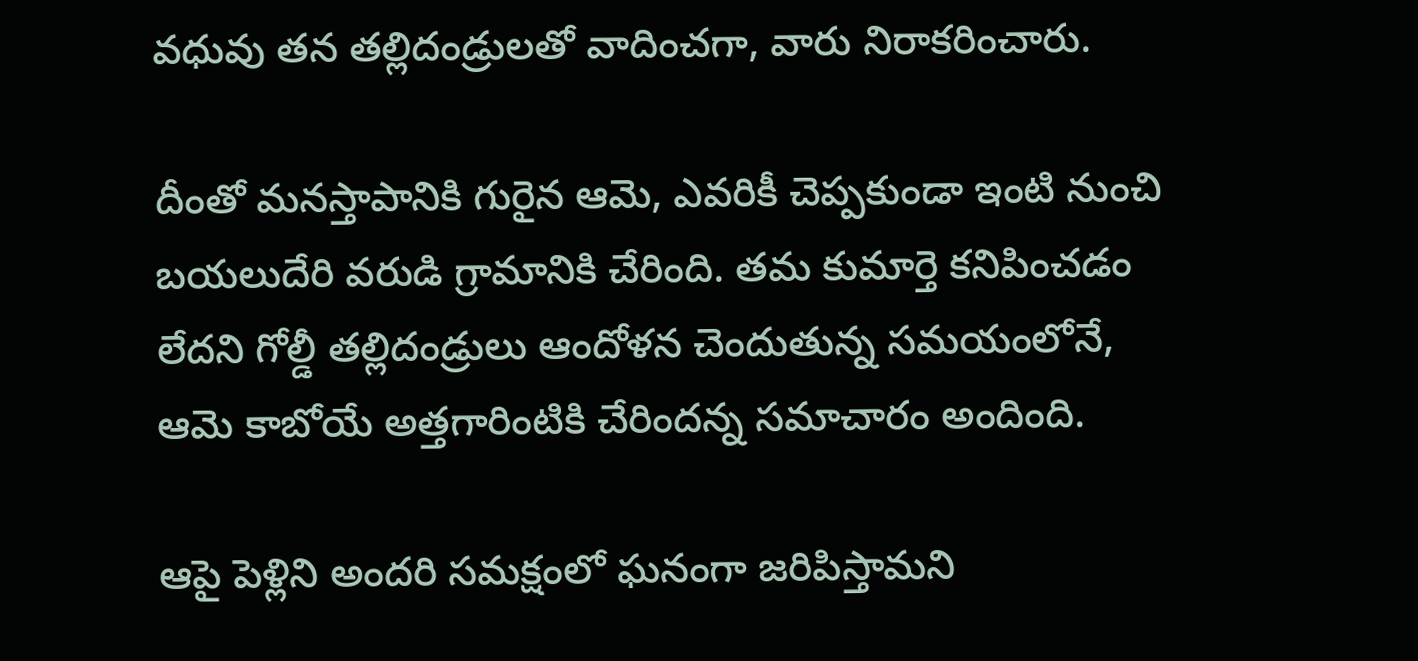వధువు తన తల్లిదండ్రులతో వాదించగా, వారు నిరాకరించారు.

దీంతో మనస్తాపానికి గురైన ఆమె, ఎవరికీ చెప్పకుండా ఇంటి నుంచి బయలుదేరి వరుడి గ్రామానికి చేరింది. తమ కుమార్తె కనిపించడం లేదని గోల్డీ తల్లిదండ్రులు ఆందోళన చెందుతున్న సమయంలోనే, ఆమె కాబోయే అత్తగారింటికి చేరిందన్న సమాచారం అందింది.

ఆపై పెళ్లిని అందరి సమక్షంలో ఘనంగా జరిపిస్తామని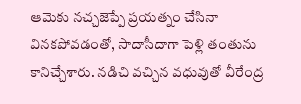ఆమెకు నచ్చజెప్పే ప్రయత్నం చేసినా వినకపోవడంతో, సాదాసీదాగా పెళ్లి తంతును కానిచ్చేశారు. నడిచి వచ్చిన వధువుతో వీరేంద్ర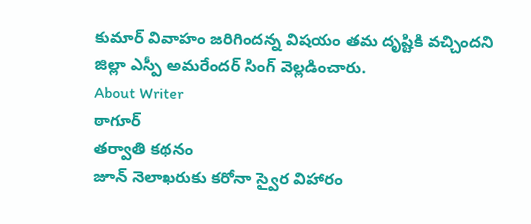కుమార్ వివాహం జరిగిందన్న విషయం తమ దృష్టికి వచ్చిందని జిల్లా ఎస్పీ అమరేందర్ సింగ్ వెల్లడించారు.
About Writer
ఠాగూర్
తర్వాతి కథనం
జూన్ నెలాఖరుకు కరోనా స్వైర విహారం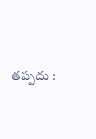తప్పదు :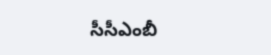సీసీఎంబీ